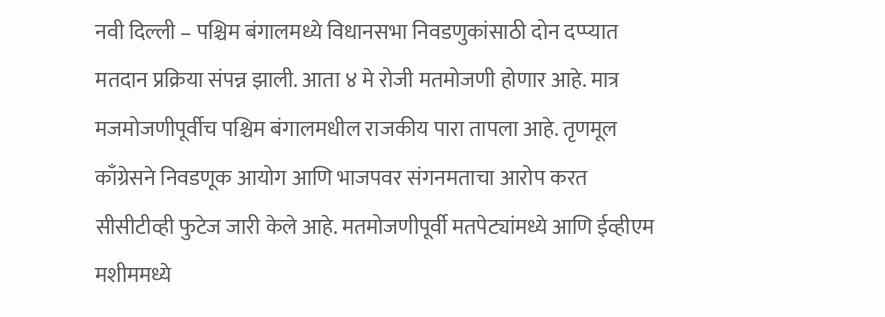नवी दिल्ली – पश्चिम बंगालमध्ये विधानसभा निवडणुकांसाठी दोन दप्प्यात मतदान प्रक्रिया संपन्न झाली. आता ४ मे रोजी मतमोजणी होणार आहे. मात्र मजमोजणीपूर्वीच पश्चिम बंगालमधील राजकीय पारा तापला आहे. तृणमूल काँग्रेसने निवडणूक आयोग आणि भाजपवर संगनमताचा आरोप करत सीसीटीव्ही फुटेज जारी केले आहे. मतमोजणीपूर्वी मतपेट्यांमध्ये आणि ईव्हीएम मशीममध्ये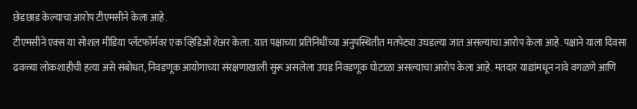छेडछाड केल्याचा आरोप टीएमसीने केला आहे.
टीएमसीने एक्स या सोशल मीडिया प्लॅटफॉर्मवर एक व्हिडिओ शेअर केला. यात पक्षाच्या प्रतिनिधींच्या अनुपस्थितीत मतपेट्या उघडल्या जात असल्याचा आरोप केला आहे. पक्षाने याला दिवसा ढवळ्या लोकशाहीची हत्या असे संबोधत, निवडणूक आयोगाच्या संरक्षणाखाली सुरू असलेला उघड निवडणूक घोटाळा असल्याचा आरोप केला आहे. मतदार याद्यांमधून नावे वगळणे आणि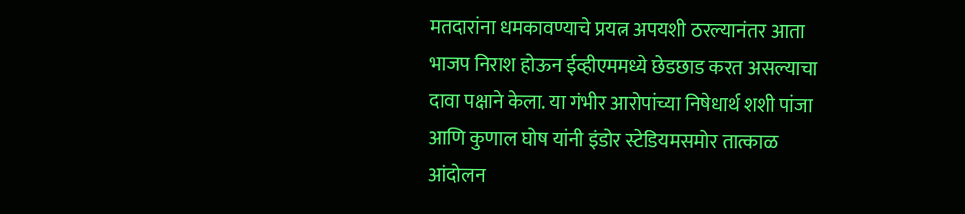मतदारांना धमकावण्याचे प्रयत्न अपयशी ठरल्यानंतर आता भाजप निराश होऊन ईव्हीएममध्ये छेडछाड करत असल्याचा दावा पक्षाने केला. या गंभीर आरोपांच्या निषेधार्थ शशी पांजा आणि कुणाल घोष यांनी इंडोर स्टेडियमसमोर तात्काळ आंदोलन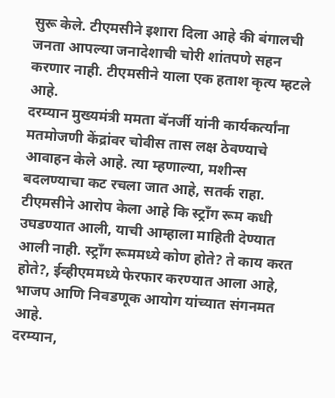सुरू केले. टीएमसीने इशारा दिला आहे की बंगालची जनता आपल्या जनादेशाची चोरी शांतपणे सहन करणार नाही. टीएमसीने याला एक हताश कृत्य म्हटले आहे.
दरम्यान मुख्यमंत्री ममता बॅनर्जी यांनी कार्यकर्त्यांना मतमोजणी केंद्रांवर चोवीस तास लक्ष ठेवण्याचे आवाहन केले आहे. त्या म्हणाल्या, मशीन्स बदलण्याचा कट रचला जात आहे, सतर्क राहा. टीएमसीने आरोप केला आहे कि स्ट्राँग रूम कधी उघडण्यात आली, याची आम्हाला माहिती देण्यात आली नाही. स्ट्राँग रूममध्ये कोण होते? ते काय करत होते?, ईव्हीएममध्ये फेरफार करण्यात आला आहे, भाजप आणि निवडणूक आयोग यांच्यात संगनमत आहे.
दरम्यान,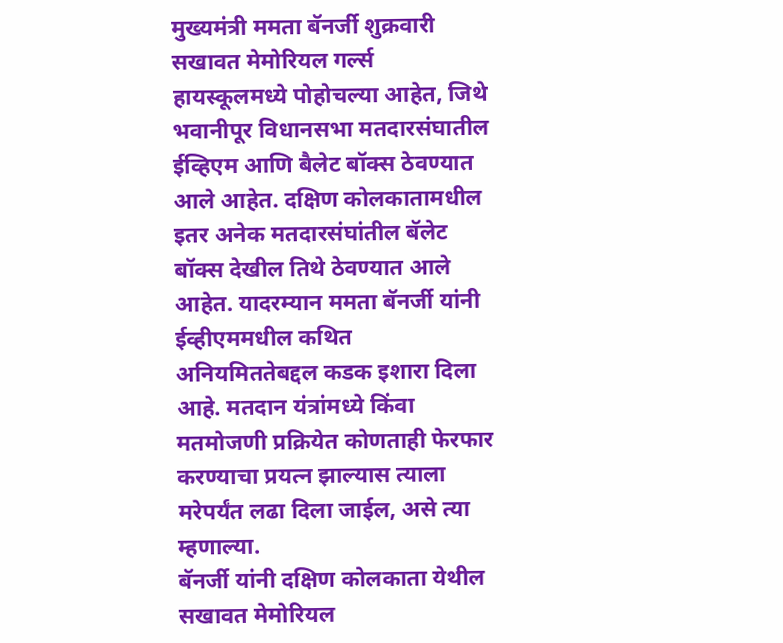मुख्यमंत्री ममता बॅनर्जी शुक्रवारी सखावत मेमोरियल गर्ल्स हायस्कूलमध्ये पोहोचल्या आहेत, जिथे भवानीपूर विधानसभा मतदारसंघातील ईव्हिएम आणि बैलेट बॉक्स ठेवण्यात आले आहेत. दक्षिण कोलकातामधील इतर अनेक मतदारसंघांतील बॅलेट बॉक्स देखील तिथे ठेवण्यात आले आहेत. यादरम्यान ममता बॅनर्जी यांनी ईव्हीएममधील कथित अनियमिततेबद्दल कडक इशारा दिला आहे. मतदान यंत्रांमध्ये किंवा मतमोजणी प्रक्रियेत कोणताही फेरफार करण्याचा प्रयत्न झाल्यास त्याला मरेपर्यंत लढा दिला जाईल, असे त्या म्हणाल्या.
बॅनर्जी यांनी दक्षिण कोलकाता येथील सखावत मेमोरियल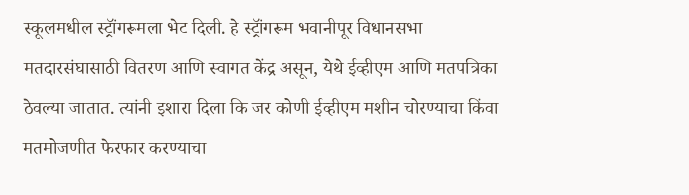स्कूलमधील स्ट्रॉंगरूमला भेट दिली. हे स्ट्रॉंगरूम भवानीपूर विधानसभा मतदारसंघासाठी वितरण आणि स्वागत केंद्र असून, येथे ईव्हीएम आणि मतपत्रिका ठेवल्या जातात. त्यांनी इशारा दिला कि जर कोणी ईव्हीएम मशीन चोरण्याचा किंवा मतमोजणीत फेरफार करण्याचा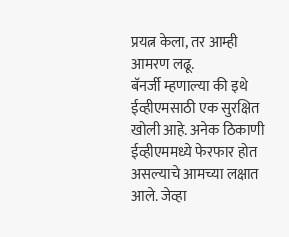प्रयत्न केला, तर आम्ही आमरण लढू.
बॅनर्जी म्हणाल्या की इथे ईव्हीएमसाठी एक सुरक्षित खोली आहे. अनेक ठिकाणी ईव्हीएममध्ये फेरफार होत असल्याचे आमच्या लक्षात आले. जेव्हा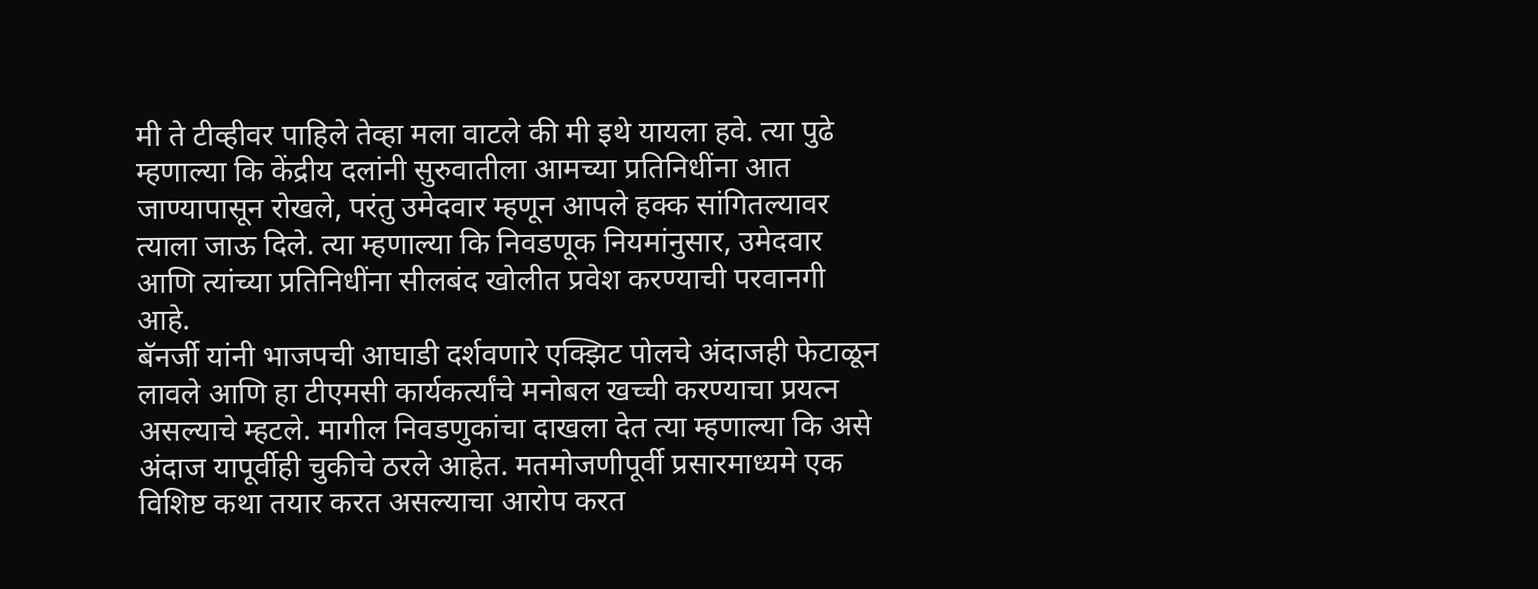मी ते टीव्हीवर पाहिले तेव्हा मला वाटले की मी इथे यायला हवे. त्या पुढे म्हणाल्या कि केंद्रीय दलांनी सुरुवातीला आमच्या प्रतिनिधींना आत जाण्यापासून रोखले, परंतु उमेदवार म्हणून आपले हक्क सांगितल्यावर त्याला जाऊ दिले. त्या म्हणाल्या कि निवडणूक नियमांनुसार, उमेदवार आणि त्यांच्या प्रतिनिधींना सीलबंद खोलीत प्रवेश करण्याची परवानगी आहे.
बॅनर्जी यांनी भाजपची आघाडी दर्शवणारे एक्झिट पोलचे अंदाजही फेटाळून लावले आणि हा टीएमसी कार्यकर्त्यांचे मनोबल खच्ची करण्याचा प्रयत्न असल्याचे म्हटले. मागील निवडणुकांचा दाखला देत त्या म्हणाल्या कि असे अंदाज यापूर्वीही चुकीचे ठरले आहेत. मतमोजणीपूर्वी प्रसारमाध्यमे एक विशिष्ट कथा तयार करत असल्याचा आरोप करत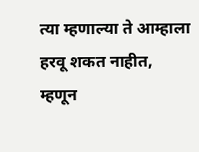त्या म्हणाल्या ते आम्हाला हरवू शकत नाहीत, म्हणून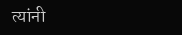त्यांनी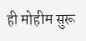ही मोहीम सुरू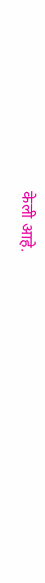केली आहे.